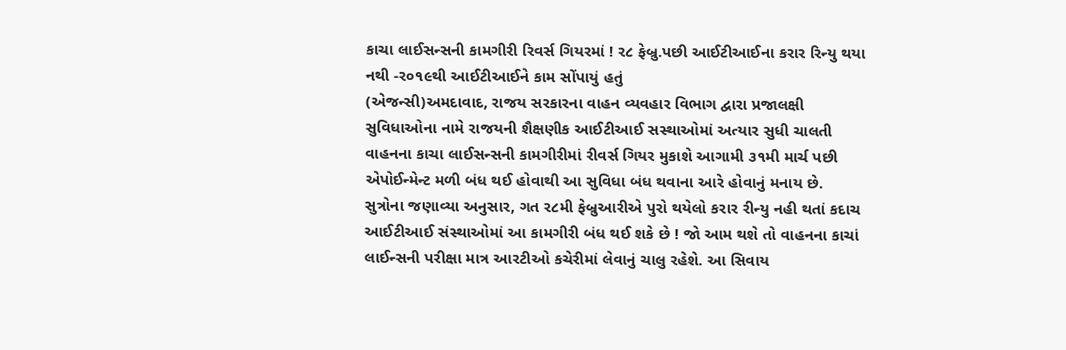કાચા લાઈસન્સની કામગીરી રિવર્સ ગિયરમાં ! ર૮ ફેબ્રુ.પછી આઈટીઆઈના કરાર રિન્યુ થયા નથી -ર૦૧૯થી આઈટીઆઈને કામ સોંપાયું હતું
(એજન્સી)અમદાવાદ, રાજય સરકારના વાહન વ્યવહાર વિભાગ દ્વારા પ્રજાલક્ષી સુવિધાઓના નામે રાજયની શૈક્ષણીક આઈટીઆઈ સસ્થાઓમાં અત્યાર સુધી ચાલતી વાહનના કાચા લાઈસન્સની કામગીરીમાં રીવર્સ ગિયર મુકાશે આગામી ૩૧મી માર્ચ પછી એપોઈન્મેન્ટ મળી બંધ થઈ હોવાથી આ સુવિધા બંધ થવાના આરે હોવાનું મનાય છે.
સુત્રોના જણાવ્યા અનુસાર, ગત ર૮મી ફેબ્રુઆરીએ પુરો થયેલો કરાર રીન્યુ નહી થતાં કદાચ આઈટીઆઈ સંસ્થાઓમાં આ કામગીરી બંધ થઈ શકે છે ! જો આમ થશે તો વાહનના કાચાં લાઈન્સની પરીક્ષા માત્ર આરટીઓ કચેરીમાં લેવાનું ચાલુ રહેશે. આ સિવાય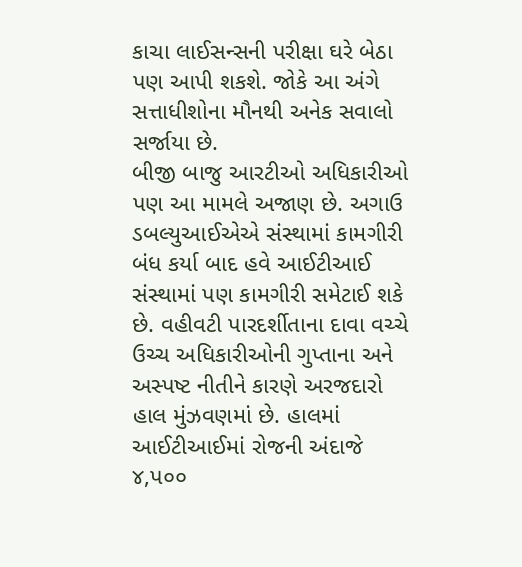કાચા લાઈસન્સની પરીક્ષા ઘરે બેઠા પણ આપી શકશે. જોકે આ અંગે સત્તાધીશોના મૌનથી અનેક સવાલો સર્જાયા છે.
બીજી બાજુ આરટીઓ અધિકારીઓ પણ આ મામલે અજાણ છે. અગાઉ ડબલ્યુઆઈએએ સંસ્થામાં કામગીરી બંધ કર્યા બાદ હવે આઈટીઆઈ સંસ્થામાં પણ કામગીરી સમેટાઈ શકે છે. વહીવટી પારદર્શીતાના દાવા વચ્ચે ઉચ્ચ અધિકારીઓની ગુપ્તાના અને અસ્પષ્ટ નીતીને કારણે અરજદારો હાલ મુંઝવણમાં છે. હાલમાં આઈટીઆઈમાં રોજની અંદાજે ૪,પ૦૦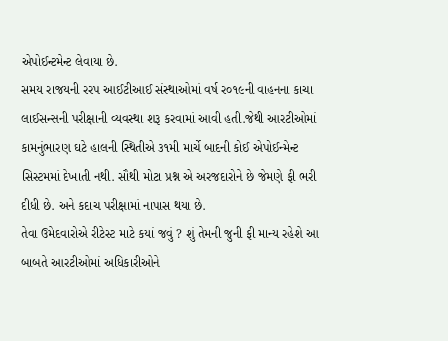એપોઈન્ટમેન્ટ લેવાયા છે.
સમય રાજયની રરપ આઈટીઆઈ સંસ્થાઓમાં વર્ષ ર૦૧૯ની વાહનના કાચા લાઈસન્સની પરીક્ષાની વ્યવસ્થા શરૂ કરવામાં આવી હતી.જેથી આરટીઓમાં કામનુંભારણ ઘટે હાલની સ્થિતીએ ૩૧મી માર્ચે બાદની કોઈ એપોઈન્મેન્ટ સિસ્ટમમાં દેખાતી નથી. સૌથી મોટા પ્રશ્ન એ અરજદારોને છે જેમણે ફી ભરી દીધી છે. અને કદાચ પરીક્ષામાં નાપાસ થયા છે.
તેવા ઉમેદવારોએ રીટેસ્ટ માટે કયાં જવું ? શું તેમની જુની ફી માન્ય રહેશે આ બાબતે આરટીઓમાં અધિકારીઓને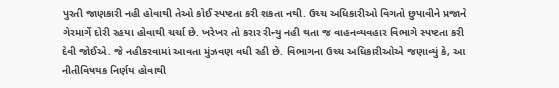પુરતી જાણકારી નહી હોવાથી તેઓ કોઈ સ્પષ્ટતા કરી શકતા નથી. ઉચ્ચ અધિકારીઓ વિગતો છુપાવીને પ્રજાને ગેરમાર્ગે દોરી રહયા હોવાથી ચર્ચા છે. ખરેખર તો કરાર રીન્યુ નહી થતા જ વાહનવ્યવહાર વિભાગે સ્પષ્ટતા કરી દેવી જોઈએ. જે નહીકરવામાં આવતા મુંઝવણ વધી રહી છે. વિભાગના ઉચ્ચ અધિકારીઓએ જણાવ્યું કે, આ નીતીવિષયક નિર્ણય હોવાથી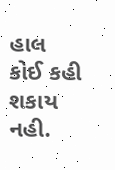હાલ કોઈ કહી શકાય નહી.